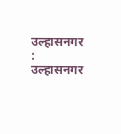उल्हासनगर : उल्हासनगर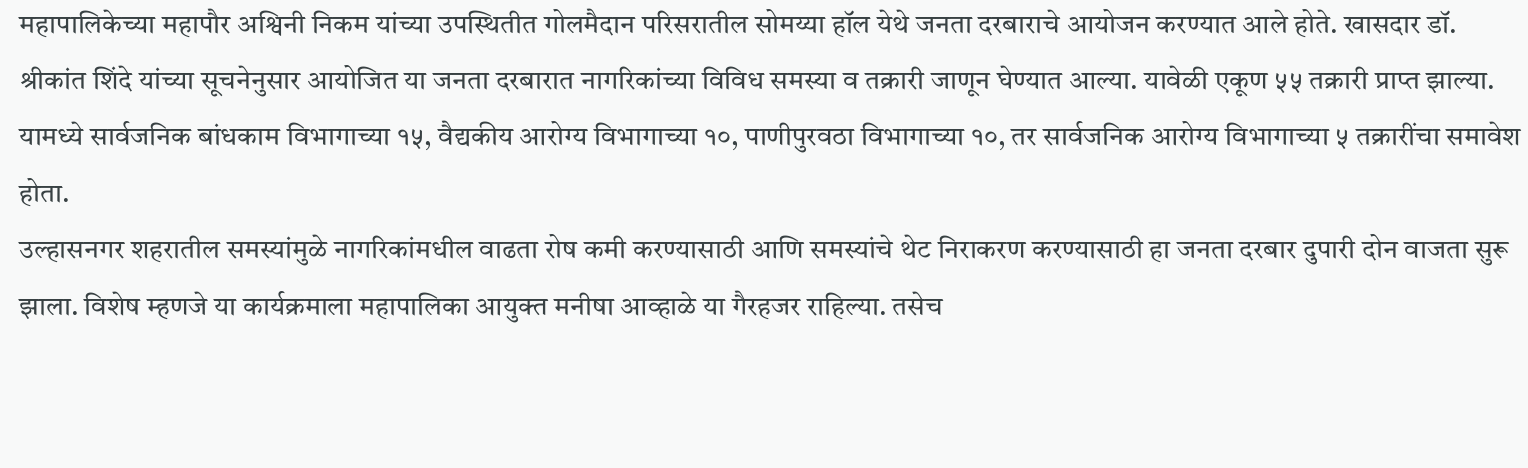महापालिकेच्या महापौर अश्विनी निकम यांच्या उपस्थितीत गोलमैदान परिसरातील सोमय्या हॉल येथे जनता दरबाराचे आयोजन करण्यात आले होते. खासदार डॉ. श्रीकांत शिंदे यांच्या सूचनेनुसार आयोजित या जनता दरबारात नागरिकांच्या विविध समस्या व तक्रारी जाणून घेण्यात आल्या. यावेळी एकूण ५५ तक्रारी प्राप्त झाल्या. यामध्ये सार्वजनिक बांधकाम विभागाच्या १५, वैद्यकीय आरोग्य विभागाच्या १०, पाणीपुरवठा विभागाच्या १०, तर सार्वजनिक आरोग्य विभागाच्या ५ तक्रारींचा समावेश होता.
उल्हासनगर शहरातील समस्यांमुळे नागरिकांमधील वाढता रोष कमी करण्यासाठी आणि समस्यांचे थेट निराकरण करण्यासाठी हा जनता दरबार दुपारी दोन वाजता सुरू झाला. विशेष म्हणजे या कार्यक्रमाला महापालिका आयुक्त मनीषा आव्हाळे या गैरहजर राहिल्या. तसेच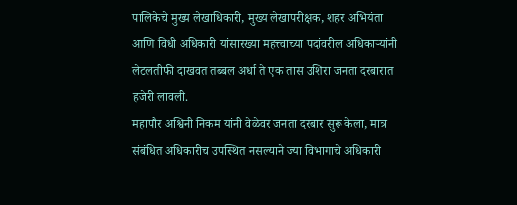पालिकेचे मुख्य लेखाधिकारी, मुख्य लेखापरीक्षक, शहर अभियंता आणि विधी अधिकारी यांसारख्या महत्त्वाच्या पदांवरील अधिकाऱ्यांनी लेटलतीफी दाखवत तब्बल अर्धा ते एक तास उशिरा जनता दरबारात हजेरी लावली.
महापौर अश्विनी निकम यांनी वेळेवर जनता दरबार सुरू केला, मात्र संबंधित अधिकारीच उपस्थित नसल्याने ज्या विभागाचे अधिकारी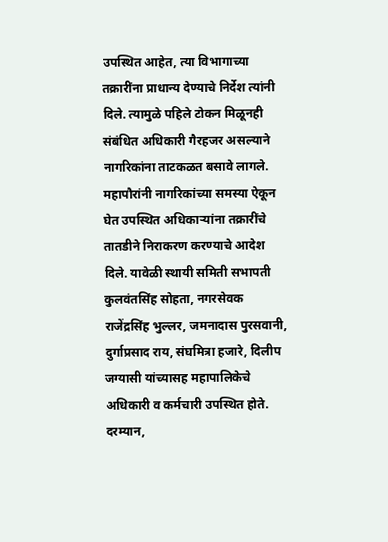उपस्थित आहेत, त्या विभागाच्या तक्रारींना प्राधान्य देण्याचे निर्देश त्यांनी दिले. त्यामुळे पहिले टोकन मिळूनही संबंधित अधिकारी गैरहजर असल्याने नागरिकांना ताटकळत बसावे लागले. महापौरांनी नागरिकांच्या समस्या ऐकून घेत उपस्थित अधिकाऱ्यांना तक्रारींचे तातडीने निराकरण करण्याचे आदेश दिले. यावेळी स्थायी समिती सभापती कुलवंतसिंह सोहता, नगरसेवक राजेंद्रसिंह भुल्लर, जमनादास पुरसवानी, दुर्गाप्रसाद राय, संघमित्रा हजारे, दिलीप जग्यासी यांच्यासह महापालिकेचे अधिकारी व कर्मचारी उपस्थित होते.
दरम्यान,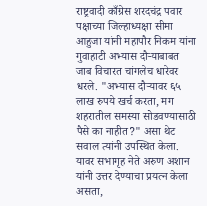राष्ट्रवादी काँग्रेस शरदचंद्र पवार पक्षाच्या जिल्हाध्यक्षा सीमा आहुजा यांनी महापौर निकम यांना गुवाहाटी अभ्यास दौऱ्याबाबत जाब विचारत चांगलेच धारेवर धरले. "अभ्यास दौऱ्यावर ६५ लाख रुपये खर्च करता, मग शहरातील समस्या सोडवण्यासाठी पैसे का नाहीत?" असा थेट सवाल त्यांनी उपस्थित केला. यावर सभागृह नेते अरुण अशान यांनी उत्तर देण्याचा प्रयत्न केला असता,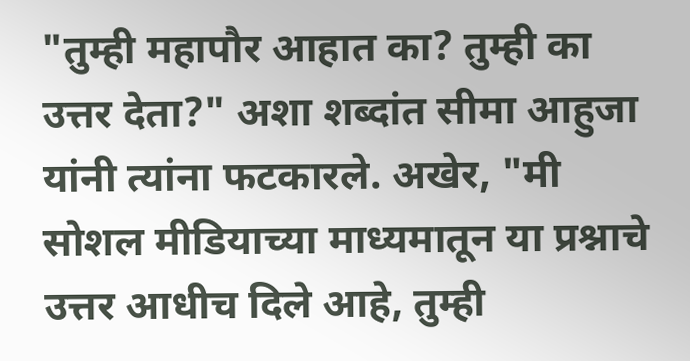"तुम्ही महापौर आहात का? तुम्ही का उत्तर देता?" अशा शब्दांत सीमा आहुजा यांनी त्यांना फटकारले. अखेर, "मी सोशल मीडियाच्या माध्यमातून या प्रश्नाचे उत्तर आधीच दिले आहे, तुम्ही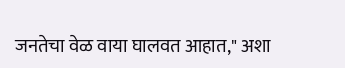जनतेचा वेळ वाया घालवत आहात," अशा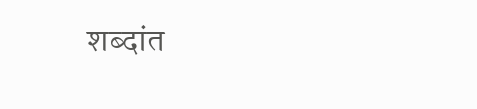शब्दांत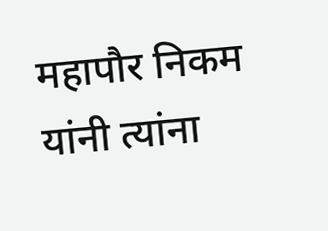महापौर निकम यांनी त्यांना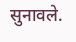सुनावले.